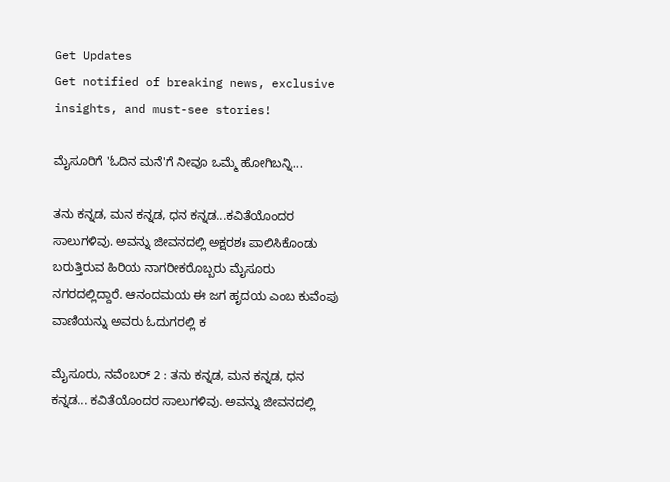Get Updates
Get notified of breaking news, exclusive insights, and must-see stories!

ಮೈಸೂರಿಗೆ 'ಓದಿನ ಮನೆ'ಗೆ ನೀವೂ ಒಮ್ಮೆ ಹೋಗಿಬನ್ನಿ...

ತನು ಕನ್ನಡ, ಮನ ಕನ್ನಡ, ಧನ ಕನ್ನಡ...ಕವಿತೆಯೊಂದರ ಸಾಲುಗಳಿವು. ಅವನ್ನು ಜೀವನದಲ್ಲಿ ಅಕ್ಷರಶಃ ಪಾಲಿಸಿಕೊಂಡು ಬರುತ್ತಿರುವ ಹಿರಿಯ ನಾಗರೀಕರೊಬ್ಬರು ಮೈಸೂರು ನಗರದಲ್ಲಿದ್ದಾರೆ. ಆನಂದಮಯ ಈ ಜಗ ಹೃದಯ ಎಂಬ ಕುವೆಂಪು ವಾಣಿಯನ್ನು ಅವರು ಓದುಗರಲ್ಲಿ ಕ

ಮೈಸೂರು, ನವೆಂಬರ್ 2 : ತನು ಕನ್ನಡ, ಮನ ಕನ್ನಡ, ಧನ ಕನ್ನಡ... ಕವಿತೆಯೊಂದರ ಸಾಲುಗಳಿವು. ಅವನ್ನು ಜೀವನದಲ್ಲಿ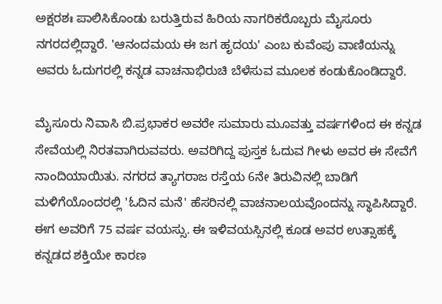ಅಕ್ಷರಶಃ ಪಾಲಿಸಿಕೊಂಡು ಬರುತ್ತಿರುವ ಹಿರಿಯ ನಾಗರಿಕರೊಬ್ಬರು ಮೈಸೂರು ನಗರದಲ್ಲಿದ್ದಾರೆ. 'ಆನಂದಮಯ ಈ ಜಗ ಹೃದಯ' ಎಂಬ ಕುವೆಂಪು ವಾಣಿಯನ್ನು ಅವರು ಓದುಗರಲ್ಲಿ ಕನ್ನಡ ವಾಚನಾಭಿರುಚಿ ಬೆಳೆಸುವ ಮೂಲಕ ಕಂಡುಕೊಂಡಿದ್ದಾರೆ.

ಮೈಸೂರು ನಿವಾಸಿ ಬಿ.ಪ್ರಭಾಕರ ಅವರೇ ಸುಮಾರು ಮೂವತ್ತು ವರ್ಷಗಳಿಂದ ಈ ಕನ್ನಡ ಸೇವೆಯಲ್ಲಿ ನಿರತವಾಗಿರುವವರು. ಅವರಿಗಿದ್ದ ಪುಸ್ತಕ ಓದುವ ಗೀಳು ಅವರ ಈ ಸೇವೆಗೆ ನಾಂದಿಯಾಯಿತು. ನಗರದ ತ್ಯಾಗರಾಜ ರಸ್ತೆಯ 6ನೇ ತಿರುವಿನಲ್ಲಿ ಬಾಡಿಗೆ ಮಳಿಗೆಯೊಂದರಲ್ಲಿ 'ಓದಿನ ಮನೆ' ಹೆಸರಿನಲ್ಲಿ ವಾಚನಾಲಯವೊಂದನ್ನು ಸ್ಥಾಪಿಸಿದ್ದಾರೆ. ಈಗ ಅವರಿಗೆ 75 ವರ್ಷ ವಯಸ್ಸು. ಈ ಇಳಿವಯಸ್ಸಿನಲ್ಲಿ ಕೂಡ ಅವರ ಉತ್ಸಾಹಕ್ಕೆ ಕನ್ನಡದ ಶಕ್ತಿಯೇ ಕಾರಣ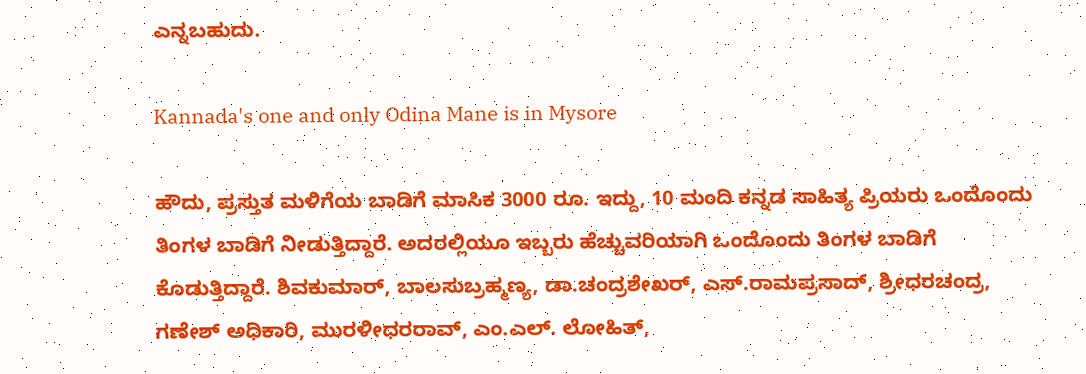ಎನ್ನಬಹುದು.

Kannada's one and only Odina Mane is in Mysore

ಹೌದು, ಪ್ರಸ್ತುತ ಮಳಿಗೆಯ ಬಾಡಿಗೆ ಮಾಸಿಕ 3000 ರೂ. ಇದ್ದು, 10 ಮಂದಿ ಕನ್ನಡ ಸಾಹಿತ್ಯ ಪ್ರಿಯರು ಒಂದೊಂದು ತಿಂಗಳ ಬಾಡಿಗೆ ನೀಡುತ್ತಿದ್ದಾರೆ. ಅದರಲ್ಲಿಯೂ ಇಬ್ಬರು ಹೆಚ್ಚುವರಿಯಾಗಿ ಒಂದೊಂದು ತಿಂಗಳ ಬಾಡಿಗೆ ಕೊಡುತ್ತಿದ್ದಾರೆ. ಶಿವಕುಮಾರ್, ಬಾಲಸುಬ್ರಹ್ಮಣ್ಯ, ಡಾ.ಚಂದ್ರಶೇಖರ್, ಎಸ್.ರಾಮಪ್ರಸಾದ್, ಶ್ರೀಧರಚಂದ್ರ, ಗಣೇಶ್ ಅಧಿಕಾರಿ, ಮುರಳೀಧರರಾವ್, ಎಂ.ಎಲ್. ಲೋಹಿತ್,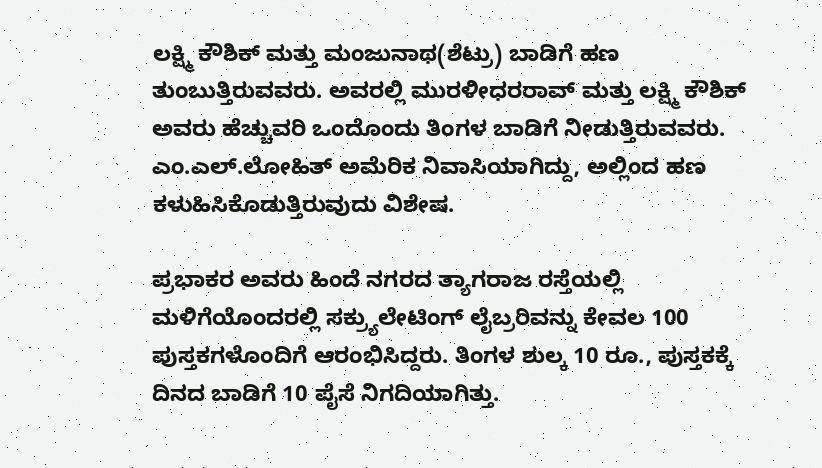ಲಕ್ಷ್ಮಿ ಕೌಶಿಕ್ ಮತ್ತು ಮಂಜುನಾಥ(ಶೆಟ್ರು) ಬಾಡಿಗೆ ಹಣ ತುಂಬುತ್ತಿರುವವರು. ಅವರಲ್ಲಿ ಮುರಳೀಧರರಾವ್ ಮತ್ತು ಲಕ್ಷ್ಮಿ ಕೌಶಿಕ್ ಅವರು ಹೆಚ್ಚುವರಿ ಒಂದೊಂದು ತಿಂಗಳ ಬಾಡಿಗೆ ನೀಡುತ್ತಿರುವವರು. ಎಂ.ಎಲ್.ಲೋಹಿತ್ ಅಮೆರಿಕ ನಿವಾಸಿಯಾಗಿದ್ದು, ಅಲ್ಲಿಂದ ಹಣ ಕಳುಹಿಸಿಕೊಡುತ್ತಿರುವುದು ವಿಶೇಷ.

ಪ್ರಭಾಕರ ಅವರು ಹಿಂದೆ ನಗರದ ತ್ಯಾಗರಾಜ ರಸ್ತೆಯಲ್ಲಿ ಮಳಿಗೆಯೊಂದರಲ್ಲಿ ಸಕ್ರ್ಯುಲೇಟಿಂಗ್ ಲೈಬ್ರರಿವನ್ನು ಕೇವಲ 100 ಪುಸ್ತಕಗಳೊಂದಿಗೆ ಆರಂಭಿಸಿದ್ದರು. ತಿಂಗಳ ಶುಲ್ಕ 10 ರೂ., ಪುಸ್ತಕಕ್ಕೆ ದಿನದ ಬಾಡಿಗೆ 10 ಪೈಸೆ ನಿಗದಿಯಾಗಿತ್ತು.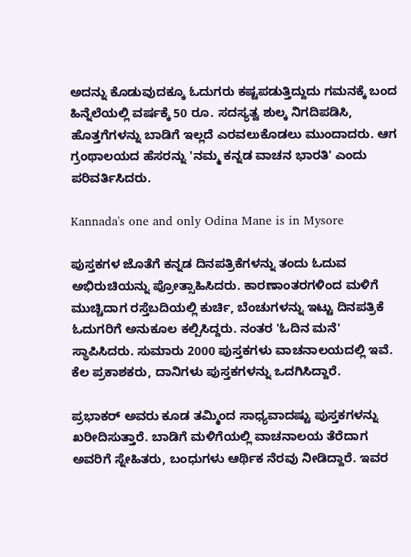ಅದನ್ನು ಕೊಡುವುದಕ್ಕೂ ಓದುಗರು ಕಷ್ಟಪಡುತ್ತಿದ್ದುದು ಗಮನಕ್ಕೆ ಬಂದ ಹಿನ್ನೆಲೆಯಲ್ಲಿ ವರ್ಷಕ್ಕೆ 50 ರೂ. ಸದಸ್ಯತ್ವ ಶುಲ್ಕ ನಿಗದಿಪಡಿಸಿ, ಹೊತ್ತಗೆಗಳನ್ನು ಬಾಡಿಗೆ ಇಲ್ಲದೆ ಎರವಲುಕೊಡಲು ಮುಂದಾದರು. ಆಗ ಗ್ರಂಥಾಲಯದ ಹೆಸರನ್ನು 'ನಮ್ಮ ಕನ್ನಡ ವಾಚನ ಭಾರತಿ' ಎಂದು ಪರಿವರ್ತಿಸಿದರು.

Kannada's one and only Odina Mane is in Mysore

ಪುಸ್ತಕಗಳ ಜೊತೆಗೆ ಕನ್ನಡ ದಿನಪತ್ರಿಕೆಗಳನ್ನು ತಂದು ಓದುವ ಅಭಿರುಚಿಯನ್ನು ಪ್ರೋತ್ಸಾಹಿಸಿದರು. ಕಾರಣಾಂತರಗಳಿಂದ ಮಳಿಗೆ ಮುಚ್ಚಿದಾಗ ರಸ್ತೆಬದಿಯಲ್ಲಿ ಕುರ್ಚಿ, ಬೆಂಚುಗಳನ್ನು ಇಟ್ಟು ದಿನಪತ್ರಿಕೆ ಓದುಗರಿಗೆ ಅನುಕೂಲ ಕಲ್ಪಿಸಿದ್ದರು. ನಂತರ 'ಓದಿನ ಮನೆ' ಸ್ಥಾಪಿಸಿದರು. ಸುಮಾರು 2000 ಪುಸ್ತಕಗಳು ವಾಚನಾಲಯದಲ್ಲಿ ಇವೆ. ಕೆಲ ಪ್ರಕಾಶಕರು, ದಾನಿಗಳು ಪುಸ್ತಕಗಳನ್ನು ಒದಗಿಸಿದ್ದಾರೆ.

ಪ್ರಭಾಕರ್ ಅವರು ಕೂಡ ತಮ್ಮಿಂದ ಸಾಧ್ಯವಾದಷ್ಟು ಪುಸ್ತಕಗಳನ್ನು ಖರೀದಿಸುತ್ತಾರೆ. ಬಾಡಿಗೆ ಮಳಿಗೆಯಲ್ಲಿ ವಾಚನಾಲಯ ತೆರೆದಾಗ ಅವರಿಗೆ ಸ್ನೇಹಿತರು, ಬಂಧುಗಳು ಆರ್ಥಿಕ ನೆರವು ನೀಡಿದ್ದಾರೆ. ಇವರ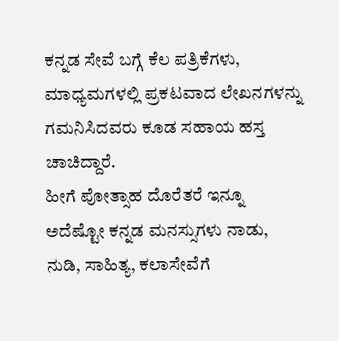ಕನ್ನಡ ಸೇವೆ ಬಗ್ಗೆ ಕೆಲ ಪತ್ರಿಕೆಗಳು, ಮಾಧ್ಯಮಗಳಲ್ಲಿ ಪ್ರಕಟವಾದ ಲೇಖನಗಳನ್ನು ಗಮನಿಸಿದವರು ಕೂಡ ಸಹಾಯ ಹಸ್ತ ಚಾಚಿದ್ದಾರೆ.
ಹೀಗೆ ಪೋತ್ಸಾಹ ದೊರೆತರೆ ಇನ್ನೂ ಅದೆಷ್ಟೋ ಕನ್ನಡ ಮನಸ್ಸುಗಳು ನಾಡು, ನುಡಿ, ಸಾಹಿತ್ಯ, ಕಲಾಸೇವೆಗೆ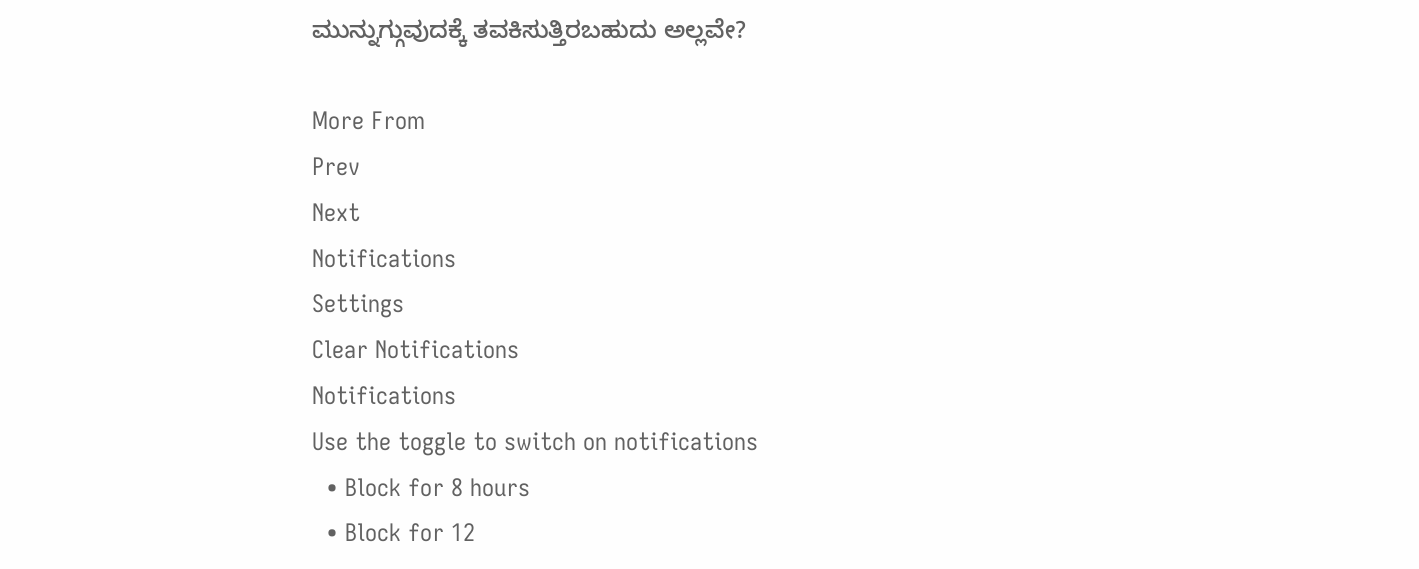ಮುನ್ನುಗ್ಗುವುದಕ್ಕೆ ತವಕಿಸುತ್ತಿರಬಹುದು ಅಲ್ಲವೇ?

More From
Prev
Next
Notifications
Settings
Clear Notifications
Notifications
Use the toggle to switch on notifications
  • Block for 8 hours
  • Block for 12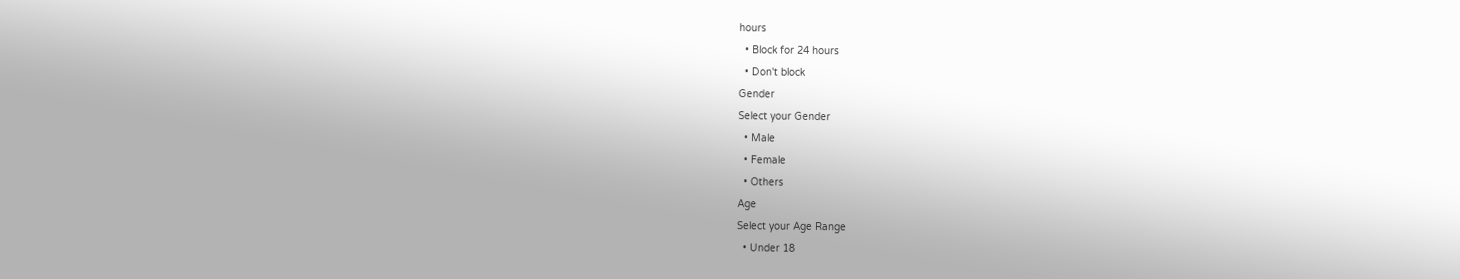hours
  • Block for 24 hours
  • Don't block
Gender
Select your Gender
  • Male
  • Female
  • Others
Age
Select your Age Range
  • Under 18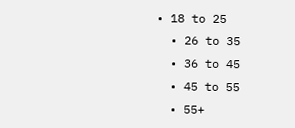• 18 to 25
  • 26 to 35
  • 36 to 45
  • 45 to 55
  • 55+